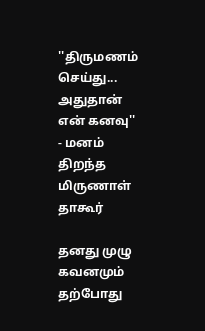''திருமணம் செய்து... அதுதான் என் கனவு'' - மனம் திறந்த மிருணாள் தாகூர்

தனது முழு கவனமும் தற்போது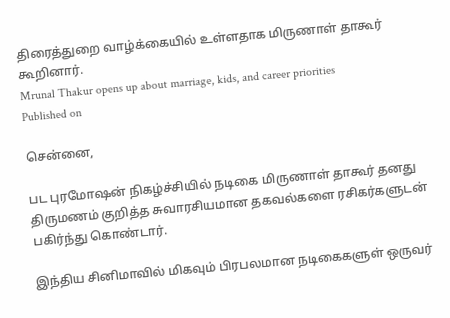திரைத்துறை வாழ்க்கையில் உள்ளதாக மிருணாள் தாகூர் கூறினார்.
Mrunal Thakur opens up about marriage, kids, and career priorities
Published on

சென்னை,

பட புரமோஷன் நிகழ்ச்சியில் நடிகை மிருணாள் தாகூர் தனது திருமணம் குறித்த சுவாரசியமான தகவல்களை ரசிகர்களுடன் பகிர்ந்து கொண்டார்.

இந்திய சினிமாவில் மிகவும் பிரபலமான நடிகைகளுள் ஒருவர்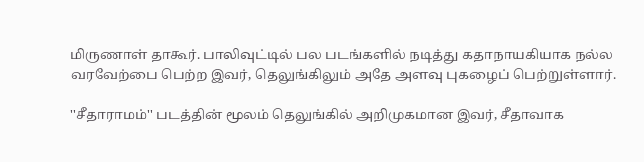மிருணாள் தாகூர். பாலிவுட்டில் பல படங்களில் நடித்து கதாநாயகியாக நல்ல வரவேற்பை பெற்ற இவர், தெலுங்கிலும் அதே அளவு புகழைப் பெற்றுள்ளார்.

''சீதாராமம்'' படத்தின் மூலம் தெலுங்கில் அறிமுகமான இவர், சீதாவாக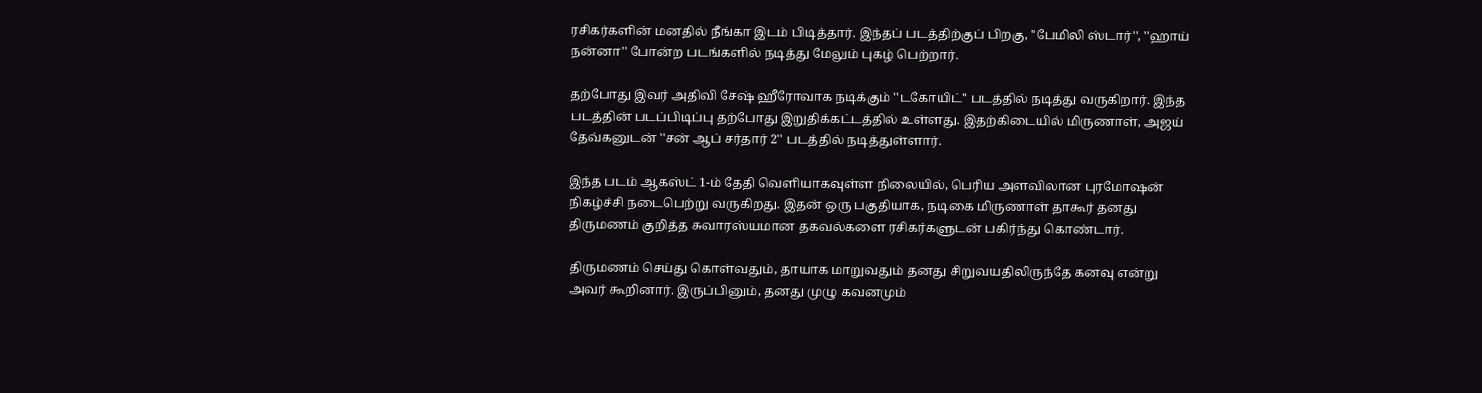ரசிகர்களின் மனதில் நீங்கா இடம் பிடித்தார். இந்தப் படத்திற்குப் பிறகு, ''பேமிலி ஸ்டார்'', ''ஹாய் நன்னா'' போன்ற படங்களில் நடித்து மேலும் புகழ் பெற்றார்.

தற்போது இவர் அதிவி சேஷ் ஹீரோவாக நடிக்கும் ''டகோயிட்'' படத்தில் நடித்து வருகிறார். இந்த படத்தின் படப்பிடிப்பு தற்போது இறுதிக்கட்டத்தில் உள்ளது. இதற்கிடையில் மிருணாள், அஜய் தேவ்கனுடன் ''சன் ஆப் சர்தார் 2'' படத்தில் நடித்துள்ளார்.

இந்த படம் ஆகஸ்ட் 1-ம் தேதி வெளியாகவுள்ள நிலையில், பெரிய அளவிலான புரமோஷன் நிகழ்ச்சி நடைபெற்று வருகிறது. இதன் ஒரு பகுதியாக, நடிகை மிருணாள் தாகூர் தனது திருமணம் குறித்த சுவாரஸ்யமான தகவல்களை ரசிகர்களுடன் பகிர்ந்து கொண்டார்.

திருமணம் செய்து கொள்வதும், தாயாக மாறுவதும் தனது சிறுவயதிலிருந்தே கனவு என்று அவர் கூறினார். இருப்பினும், தனது முழு கவனமும்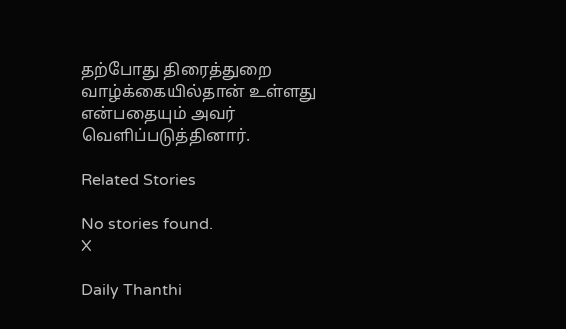தற்போது திரைத்துறை வாழ்க்கையில்தான் உள்ளது என்பதையும் அவர் வெளிப்படுத்தினார்.

Related Stories

No stories found.
X

Daily Thanthi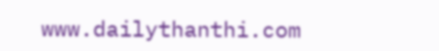www.dailythanthi.com